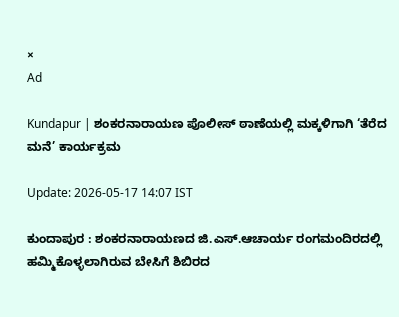×
Ad

Kundapur | ಶಂಕರನಾರಾಯಣ ಪೊಲೀಸ್ ಠಾಣೆಯಲ್ಲಿ ಮಕ್ಕಳಿಗಾಗಿ ‘ತೆರೆದ ಮನೆ’ ಕಾರ್ಯಕ್ರಮ

Update: 2026-05-17 14:07 IST

ಕುಂದಾಪುರ : ಶಂಕರನಾರಾಯಣದ ಜಿ.ಎಸ್.ಆಚಾರ್ಯ ರಂಗಮಂದಿರದಲ್ಲಿ ಹಮ್ಮಿಕೊಳ್ಳಲಾಗಿರುವ ಬೇಸಿಗೆ ಶಿಬಿರದ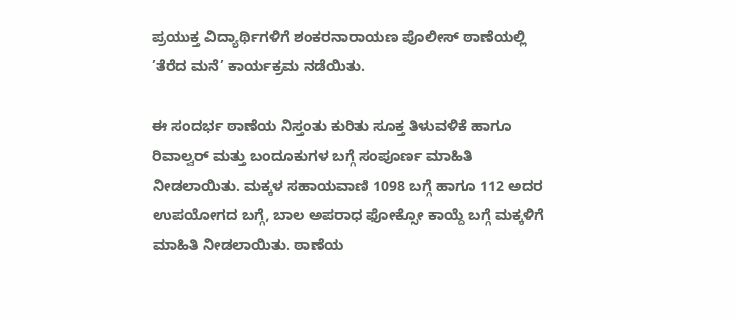ಪ್ರಯುಕ್ತ ವಿದ್ಯಾರ್ಥಿಗಳಿಗೆ ಶಂಕರನಾರಾಯಣ ಪೊಲೀಸ್ ಠಾಣೆಯಲ್ಲಿ ’ತೆರೆದ ಮನೆ’ ಕಾರ್ಯಕ್ರಮ ನಡೆಯಿತು.

ಈ ಸಂದರ್ಭ ಠಾಣೆಯ ನಿಸ್ತಂತು ಕುರಿತು ಸೂಕ್ತ ತಿಳುವಳಿಕೆ ಹಾಗೂ ರಿವಾಲ್ವರ್ ಮತ್ತು ಬಂದೂಕುಗಳ ಬಗ್ಗೆ ಸಂಪೂರ್ಣ ಮಾಹಿತಿ ನೀಡಲಾಯಿತು. ಮಕ್ಕಳ ಸಹಾಯವಾಣಿ 1098 ಬಗ್ಗೆ ಹಾಗೂ 112 ಅದರ ಉಪಯೋಗದ ಬಗ್ಗೆ, ಬಾಲ ಅಪರಾಧ ಫೋಕ್ಸೋ ಕಾಯ್ದೆ ಬಗ್ಗೆ ಮಕ್ಕಳಿಗೆ ಮಾಹಿತಿ ನೀಡಲಾಯಿತು. ಠಾಣೆಯ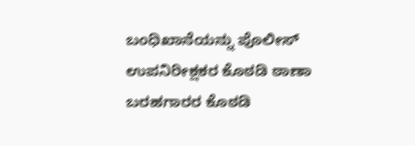ಬಂಧಿಖಾನೆಯನ್ನು ಪೊಲೀಸ್ ಉಪನಿರೀಕ್ಷಕರ ಕೊಠಡಿ ಠಾಣಾ ಬರಹಗಾರರ ಕೊಠಡಿ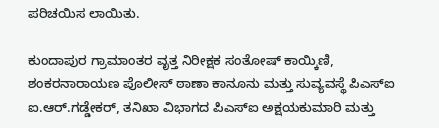ಪರಿಚಯಿಸ ಲಾಯಿತು.

ಕುಂದಾಪುರ ಗ್ರಾಮಾಂತರ ವೃತ್ತ ನಿರೀಕ್ಷಕ ಸಂತೋಷ್ ಕಾಯ್ಕಿಣಿ, ಶಂಕರನಾರಾಯಣ ಪೊಲೀಸ್ ಠಾಣಾ ಕಾನೂನು ಮತ್ತು ಸುವ್ಯವಸ್ಥೆ ಪಿಎಸ್‌ಐ ಐ.ಆರ್.ಗಡ್ಡೇಕರ್, ತನಿಖಾ ವಿಭಾಗದ ಪಿಎಸ್‌ಐ ಅಕ್ಷಯಕುಮಾರಿ ಮತ್ತು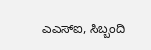ಎಎಸ್‌ಐ, ಸಿಬ್ಬಂದಿ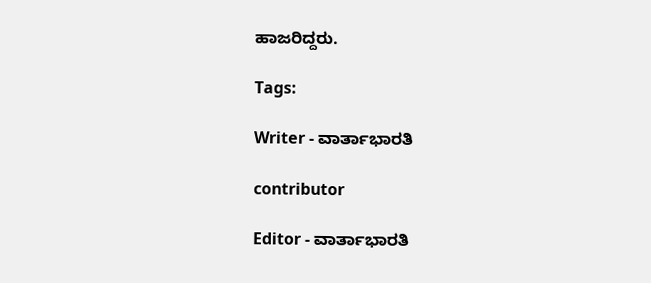ಹಾಜರಿದ್ದರು.

Tags:

Writer - ವಾರ್ತಾಭಾರತಿ

contributor

Editor - ವಾರ್ತಾಭಾರತಿ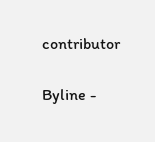contributor

Byline -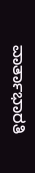ವಾರ್ತಾಭಾರತಿ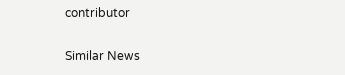contributor

Similar News